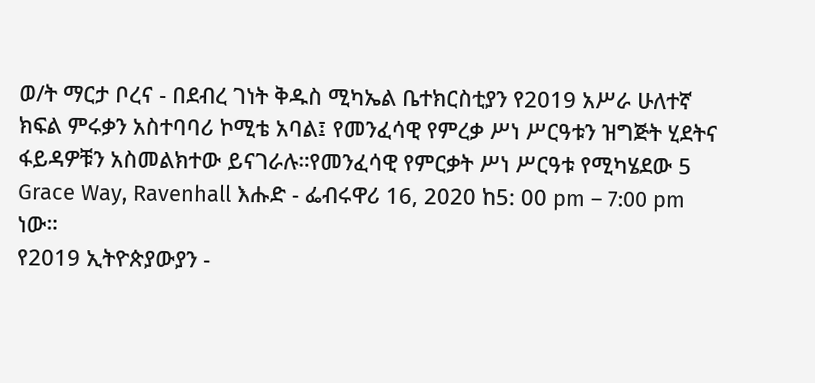ወ/ት ማርታ ቦረና - በደብረ ገነት ቅዱስ ሚካኤል ቤተክርስቲያን የ2019 አሥራ ሁለተኛ ክፍል ምሩቃን አስተባባሪ ኮሚቴ አባል፤ የመንፈሳዊ የምረቃ ሥነ ሥርዓቱን ዝግጅት ሂደትና ፋይዳዎቹን አስመልክተው ይናገራሉ።የመንፈሳዊ የምርቃት ሥነ ሥርዓቱ የሚካሄደው 5 Grace Way, Ravenhall እሑድ - ፌብሩዋሪ 16, 2020 ከ5: 00 pm – 7:00 pm ነው።
የ2019 ኢትዮጵያውያን -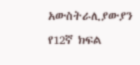አውስትራሊያውያን የ12ኛ ክፍል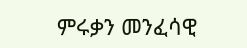ምሩቃን መንፈሳዊ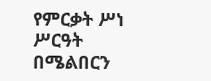የምርቃት ሥነ ሥርዓት በሜልበርን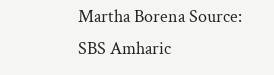Martha Borena Source: SBS Amharic